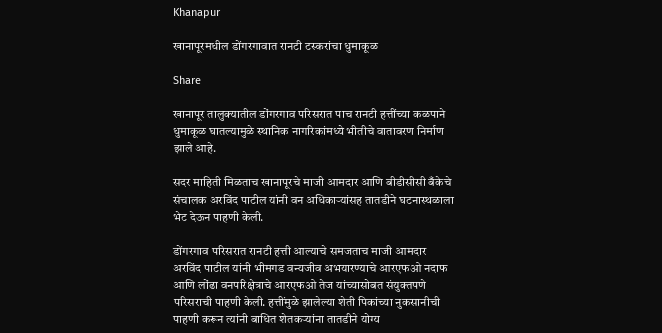Khanapur

खानापूरमधील डोंगरगावात रानटी टस्करांचा धुमाकूळ

Share

खानापूर तालुक्यातील डोंगरगाव परिसरात पाच रानटी हत्तींच्या कळपाने धुमाकूळ घातल्यामुळे स्थानिक नागरिकांमध्ये भीतीचे वातावरण निर्माण झाले आहे.

सदर माहिती मिळताच खानापूरचे माजी आमदार आणि बीडीसीसी बँकेचे संचालक अरविंद पाटील यांनी वन अधिकाऱ्यांसह तातडीने घटनास्थळाला भेट देऊन पाहणी केली.

डोंगरगाव परिसरात रानटी हत्ती आल्याचे समजताच माजी आमदार अरविंद पाटील यांनी भीमगड वन्यजीव अभयारण्याचे आरएफओ नदाफ आणि लोंढा वनपरिक्षेत्राचे आरएफओ तेज यांच्यासोबत संयुक्तपणे परिसराची पाहणी केली. हत्तींमुळे झालेल्या शेती पिकांच्या नुकसानीची पाहणी करून त्यांनी बाधित शेतकऱ्यांना तातडीने योग्य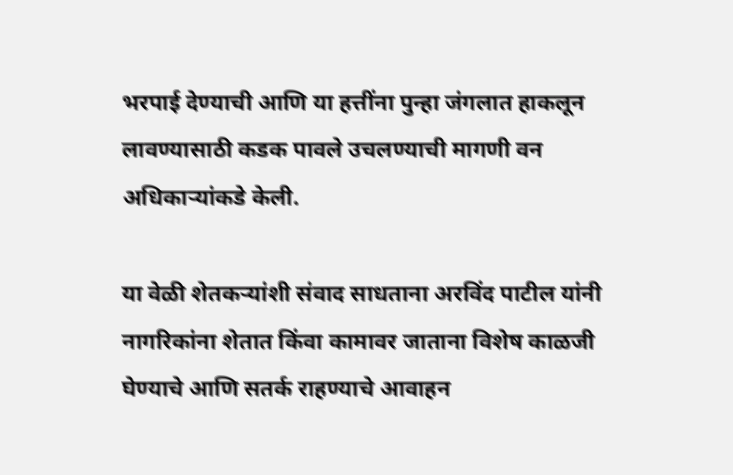भरपाई देण्याची आणि या हत्तींना पुन्हा जंगलात हाकलून लावण्यासाठी कडक पावले उचलण्याची मागणी वन अधिकाऱ्यांकडे केली.

या वेळी शेतकऱ्यांशी संवाद साधताना अरविंद पाटील यांनी नागरिकांना शेतात किंवा कामावर जाताना विशेष काळजी घेण्याचे आणि सतर्क राहण्याचे आवाहन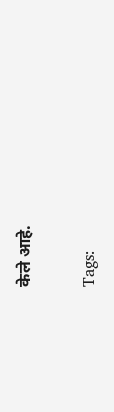केले आहे.

Tags: